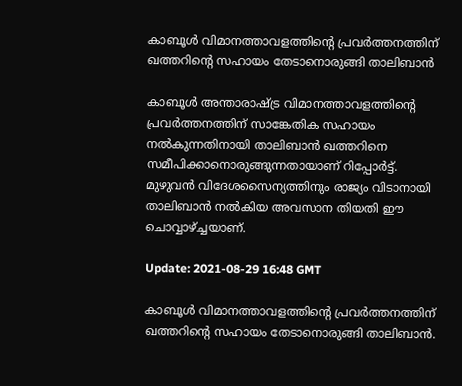കാബൂള്‍ വിമാനത്താവളത്തിന്റെ പ്രവര്‍ത്തനത്തിന് ഖത്തറിന്റെ സഹായം തേടാനൊരുങ്ങി താലിബാന്‍

കാബൂള്‍ അന്താരാഷ്ട്ര വിമാനത്താവളത്തിന്റെ പ്രവര്‍ത്തനത്തിന് സാങ്കേതിക സഹായം നല്‍കുന്നതിനായി താലിബാന്‍ ഖത്തറിനെ സമീപിക്കാനൊരുങ്ങുന്നതായാണ് റിപ്പോര്‍ട്ട്. മുഴുവന്‍ വിദേശസൈന്യത്തിനും രാജ്യം വിടാനായി താലിബാന്‍ നല്‍കിയ അവസാന തിയതി ഈ ചൊവ്വാഴ്ച്ചയാണ്.

Update: 2021-08-29 16:48 GMT

കാബൂള്‍ വിമാനത്താവളത്തിന്റെ പ്രവര്‍ത്തനത്തിന് ഖത്തറിന്റെ സഹായം തേടാനൊരുങ്ങി താലിബാന്‍.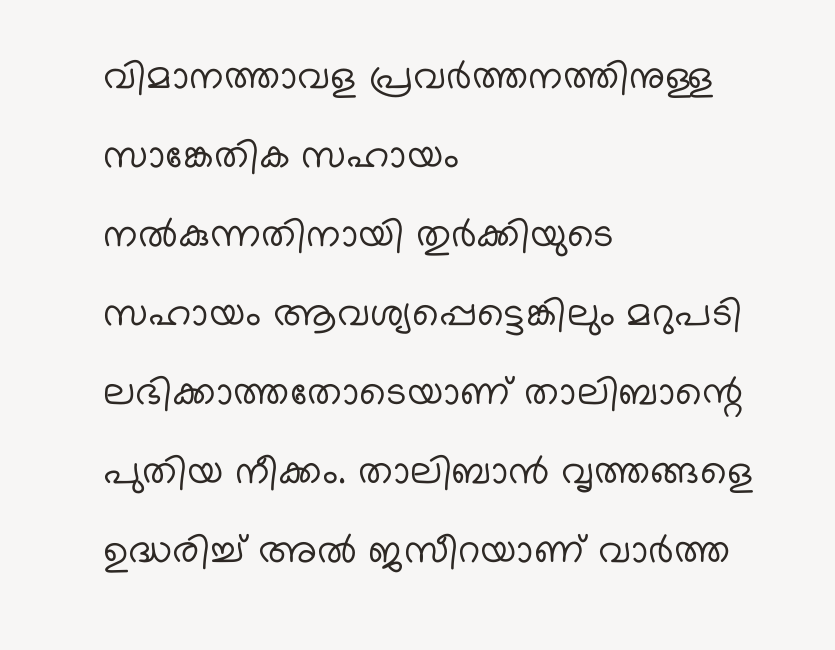വിമാനത്താവള പ്രവര്‍ത്തനത്തിനുള്ള സാങ്കേതിക സഹായം നല്‍കുന്നതിനായി തുര്‍ക്കിയുടെ സഹായം ആവശ്യപ്പെട്ടെങ്കിലും മറുപടി ലഭിക്കാത്തതോടെയാണ് താലിബാന്റെ പുതിയ നീക്കം. താലിബാന്‍ വൃത്തങ്ങളെ ഉദ്ധരിച്ച് അല്‍ ജസീറയാണ് വാര്‍ത്ത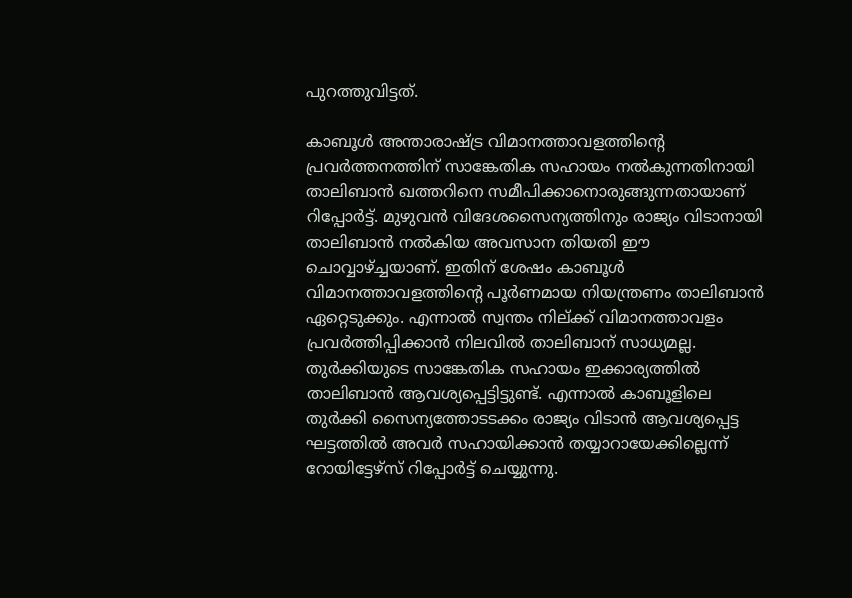പുറത്തുവിട്ടത്.

കാബൂള്‍ അന്താരാഷ്ട്ര വിമാനത്താവളത്തിന്റെ പ്രവര്‍ത്തനത്തിന് സാങ്കേതിക സഹായം നല്‍കുന്നതിനായി താലിബാന്‍ ഖത്തറിനെ സമീപിക്കാനൊരുങ്ങുന്നതായാണ് റിപ്പോര്‍ട്ട്. മുഴുവന്‍ വിദേശസൈന്യത്തിനും രാജ്യം വിടാനായി താലിബാന്‍ നല്‍കിയ അവസാന തിയതി ഈ ചൊവ്വാഴ്ച്ചയാണ്. ഇതിന് ശേഷം കാബൂള്‍ വിമാനത്താവളത്തിന്റെ പൂര്‍ണമായ നിയന്ത്രണം താലിബാന്‍ ഏറ്റെടുക്കും. എന്നാല്‍ സ്വന്തം നില്ക്ക് വിമാനത്താവളം പ്രവര്‍ത്തിപ്പിക്കാന്‍ നിലവില്‍ താലിബാന് സാധ്യമല്ല. തുര്‍ക്കിയുടെ സാങ്കേതിക സഹായം ഇക്കാര്യത്തില്‍ താലിബാന്‍ ആവശ്യപ്പെട്ടിട്ടുണ്ട്. എന്നാല്‍ കാബൂളിലെ തുര്‍ക്കി സൈന്യത്തോടടക്കം രാജ്യം വിടാന്‍ ആവശ്യപ്പെട്ട ഘട്ടത്തില്‍ അവര്‍ സഹായിക്കാന്‍ തയ്യാറായേക്കില്ലെന്ന് റോയിട്ടേഴ്‌സ് റിപ്പോര്‍ട്ട് ചെയ്യുന്നു.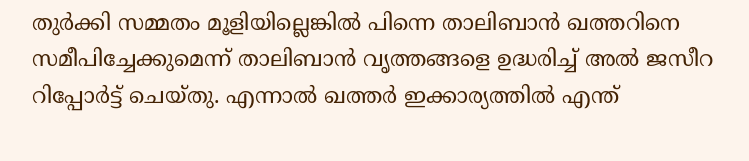തുര്‍ക്കി സമ്മതം മൂളിയില്ലെങ്കില്‍ പിന്നെ താലിബാന്‍ ഖത്തറിനെ സമീപിച്ചേക്കുമെന്ന് താലിബാന്‍ വൃത്തങ്ങളെ ഉദ്ധരിച്ച് അല്‍ ജസീറ റിപ്പോര്‍ട്ട് ചെയ്തു. എന്നാല്‍ ഖത്തര്‍ ഇക്കാര്യത്തില്‍ എന്ത്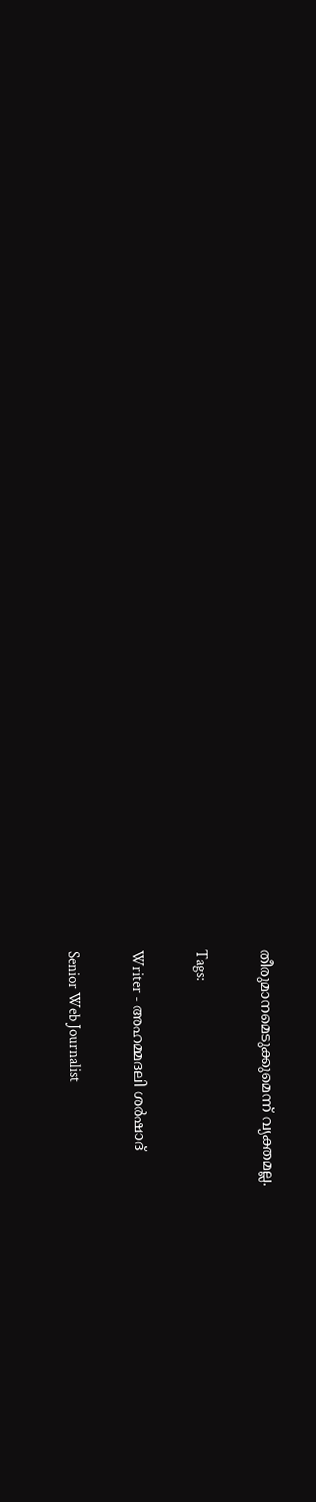തീരുമാനമെടുക്കുമെന്ന് വ്യക്തമല്ല.

Tags:

Writer - അഹമ്മദലി ശര്‍ഷാദ്

Senior Web Journalist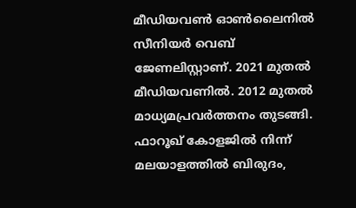മീഡിയവൺ ഓൺലൈനിൽ സീനിയർ വെബ് ജേണലിസ്റ്റാണ്. 2021 മുതൽ മീഡിയവണിൽ. 2012 മുതൽ മാധ്യമപ്രവർത്തനം തുടങ്ങി. ഫാറൂഖ് കോളജിൽ നിന്ന് മലയാളത്തിൽ ബിരുദം,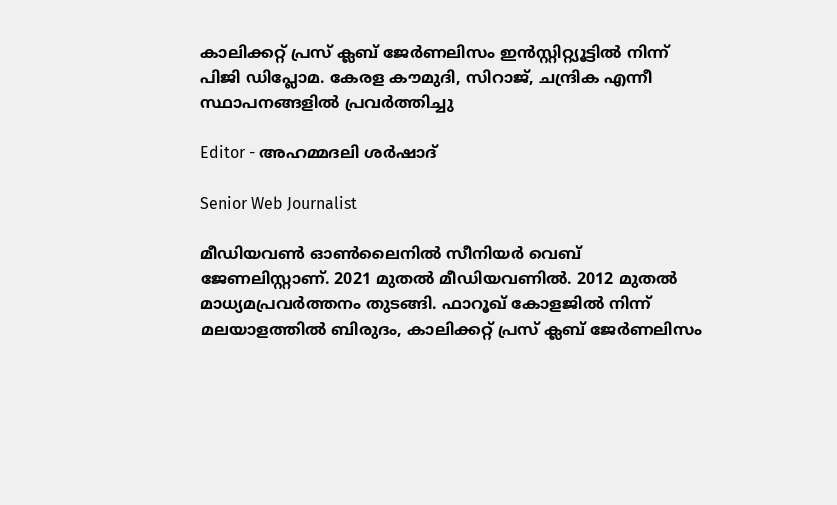കാലിക്കറ്റ് പ്രസ് ക്ലബ് ജേർണലിസം ഇൻസ്റ്റിറ്റ്യൂട്ടിൽ നിന്ന് പിജി ഡിപ്ലോമ. കേരള കൗമുദി, സിറാജ്, ചന്ദ്രിക എന്നീ സ്ഥാപനങ്ങളിൽ പ്രവർത്തിച്ചു

Editor - അഹമ്മദലി ശര്‍ഷാദ്

Senior Web Journalist

മീഡിയവൺ ഓൺലൈനിൽ സീനിയർ വെബ് ജേണലിസ്റ്റാണ്. 2021 മുതൽ മീഡിയവണിൽ. 2012 മുതൽ മാധ്യമപ്രവർത്തനം തുടങ്ങി. ഫാറൂഖ് കോളജിൽ നിന്ന് മലയാളത്തിൽ ബിരുദം, കാലിക്കറ്റ് പ്രസ് ക്ലബ് ജേർണലിസം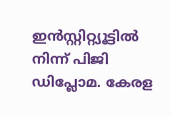ഇൻസ്റ്റിറ്റ്യൂട്ടിൽ നിന്ന് പിജി ഡിപ്ലോമ. കേരള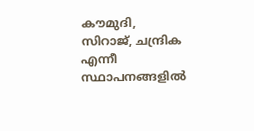കൗമുദി, സിറാജ്, ചന്ദ്രിക എന്നീ സ്ഥാപനങ്ങളിൽ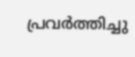പ്രവർത്തിച്ചു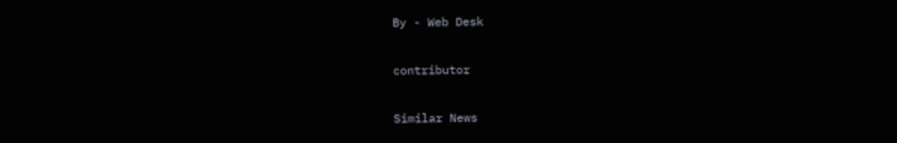By - Web Desk

contributor

Similar News